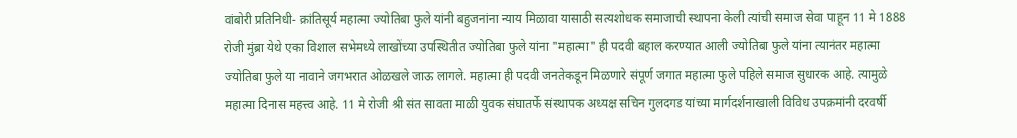वांबोरी प्रतिनिधी- क्रांतिसूर्य महात्मा ज्योतिबा फुले यांनी बहुजनांना न्याय मिळावा यासाठी सत्यशोधक समाजाची स्थापना केली त्यांची समाज सेवा पाहून 11 मे 1888 रोजी मुंब्रा येथे एका विशाल सभेमध्ये लाखोंच्या उपस्थितीत ज्योतिबा फुले यांना "महात्मा" ही पदवी बहाल करण्यात आली ज्योतिबा फुले यांना त्यानंतर महात्मा ज्योतिबा फुले या नावाने जगभरात ओळखले जाऊ लागले. महात्मा ही पदवी जनतेकडून मिळणारे संपूर्ण जगात महात्मा फुले पहिले समाज सुधारक आहे. त्यामुळे महात्मा दिनास महत्त्व आहे. 11 मे रोजी श्री संत सावता माळी युवक संघातर्फे संस्थापक अध्यक्ष सचिन गुलदगड यांच्या मार्गदर्शनाखाली विविध उपक्रमांनी दरवर्षी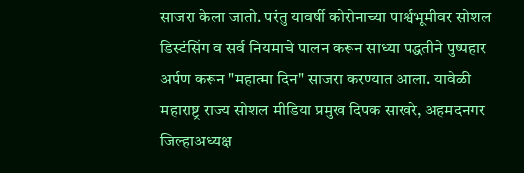साजरा केला जातो. परंतु यावर्षी कोरोनाच्या पार्श्वभूमीवर सोशल डिस्टंसिंग व सर्व नियमाचे पालन करून साध्या पद्धतीने पुष्पहार अर्पण करून "महात्मा दिन" साजरा करण्यात आला. यावेळी महाराष्ट्र राज्य सोशल मीडिया प्रमुख दिपक साखरे, अहमदनगर जिल्हाअध्यक्ष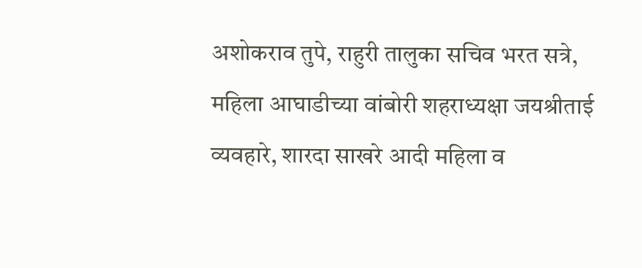अशोकराव तुपे, राहुरी तालुका सचिव भरत सत्रे, महिला आघाडीच्या वांबोरी शहराध्यक्षा जयश्रीताई व्यवहारे, शारदा साखरे आदी महिला व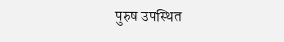पुरुष उपस्थित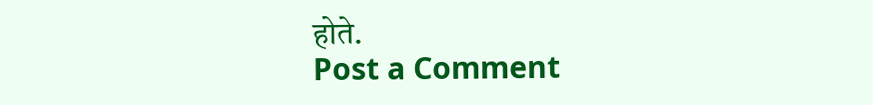होते.
Post a Comment